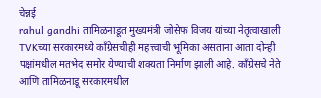चेन्नई
rahul gandhi तामिळनाडूत मुख्यमंत्री जोसेफ विजय यांच्या नेतृत्वाखाली TVKच्या सरकारमध्ये काँग्रेसचीही महत्त्वाची भूमिका असताना आता दोन्ही पक्षांमधील मतभेद समोर येण्याची शक्यता निर्माण झाली आहे. काँग्रेसचे नेते आणि तामिळनाडू सरकारमधील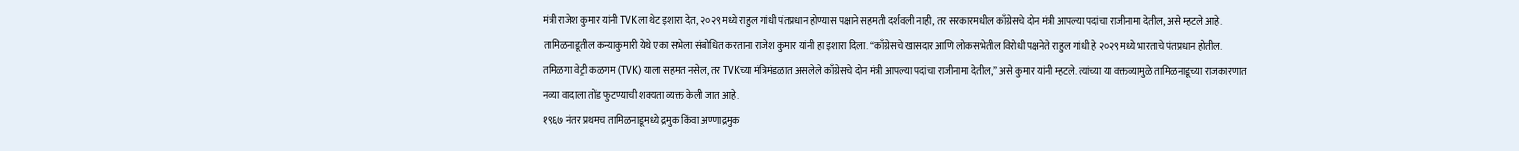मंत्री राजेश कुमार यांनी TVKला थेट इशारा देत, २०२९ मध्ये राहुल गांधी पंतप्रधान होण्यास पक्षाने सहमती दर्शवली नाही, तर सरकारमधील काँग्रेसचे दोन मंत्री आपल्या पदांचा राजीनामा देतील, असे म्हटले आहे.
तामिळनाडूतील कन्याकुमारी येथे एका सभेला संबोधित करताना राजेश कुमार यांनी हा इशारा दिला. “काँग्रेसचे खासदार आणि लोकसभेतील विरोधी पक्षनेते राहुल गांधी हे २०२९ मध्ये भारताचे पंतप्रधान होतील. तमिळगा वेट्री कळगम (TVK) याला सहमत नसेल, तर TVKच्या मंत्रिमंडळात असलेले काँग्रेसचे दोन मंत्री आपल्या पदांचा राजीनामा देतील,” असे कुमार यांनी म्हटले. त्यांच्या या वक्तव्यामुळे तामिळनाडूच्या राजकारणात नव्या वादाला तोंड फुटण्याची शक्यता व्यक्त केली जात आहे.
१९६७ नंतर प्रथमच तामिळनाडूमध्ये द्रमुक किंवा अण्णाद्रमुक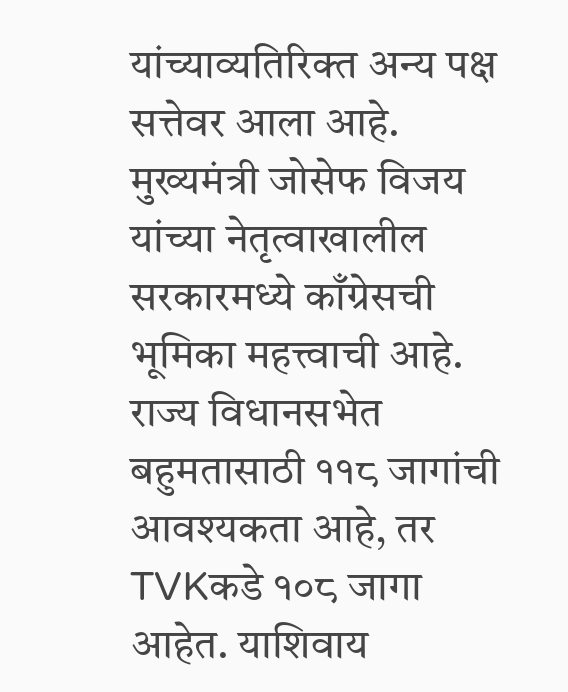यांच्याव्यतिरिक्त अन्य पक्ष सत्तेवर आला आहे. मुख्यमंत्री जोसेफ विजय यांच्या नेतृत्वाखालील सरकारमध्ये काँग्रेसची भूमिका महत्त्वाची आहे. राज्य विधानसभेत बहुमतासाठी ११८ जागांची आवश्यकता आहे, तर TVKकडे १०८ जागा आहेत. याशिवाय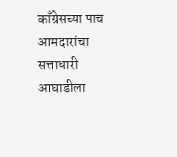काँग्रेसच्या पाच आमदारांचा सत्ताधारी आघाडीला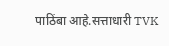पाठिंबा आहे.सत्ताधारी TVK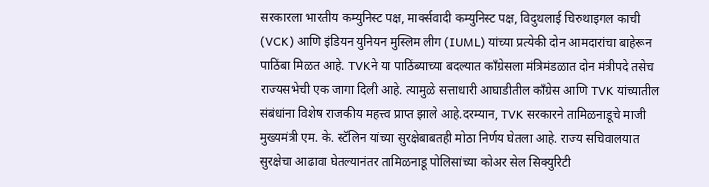सरकारला भारतीय कम्युनिस्ट पक्ष, मार्क्सवादी कम्युनिस्ट पक्ष, विदुथलाई चिरुथाइगल काची (VCK) आणि इंडियन युनियन मुस्लिम लीग (IUML) यांच्या प्रत्येकी दोन आमदारांचा बाहेरून पाठिंबा मिळत आहे. TVKने या पाठिंब्याच्या बदल्यात काँग्रेसला मंत्रिमंडळात दोन मंत्रीपदे तसेच राज्यसभेची एक जागा दिली आहे. त्यामुळे सत्ताधारी आघाडीतील काँग्रेस आणि TVK यांच्यातील संबंधांना विशेष राजकीय महत्त्व प्राप्त झाले आहे.दरम्यान, TVK सरकारने तामिळनाडूचे माजी मुख्यमंत्री एम. के. स्टॅलिन यांच्या सुरक्षेबाबतही मोठा निर्णय घेतला आहे. राज्य सचिवालयात सुरक्षेचा आढावा घेतल्यानंतर तामिळनाडू पोलिसांच्या कोअर सेल सिक्युरिटी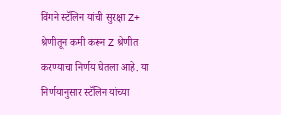विंगने स्टॅलिन यांची सुरक्षा Z+ श्रेणीतून कमी करून Z श्रेणीत करण्याचा निर्णय घेतला आहे. या निर्णयानुसार स्टॅलिन यांच्या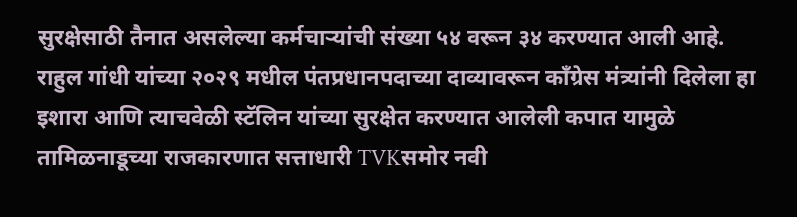सुरक्षेसाठी तैनात असलेल्या कर्मचाऱ्यांची संख्या ५४ वरून ३४ करण्यात आली आहे.
राहुल गांधी यांच्या २०२९ मधील पंतप्रधानपदाच्या दाव्यावरून काँग्रेस मंत्र्यांनी दिलेला हा इशारा आणि त्याचवेळी स्टॅलिन यांच्या सुरक्षेत करण्यात आलेली कपात यामुळे तामिळनाडूच्या राजकारणात सत्ताधारी TVKसमोर नवी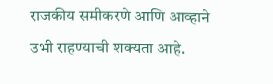राजकीय समीकरणे आणि आव्हाने उभी राहण्याची शक्यता आहे.